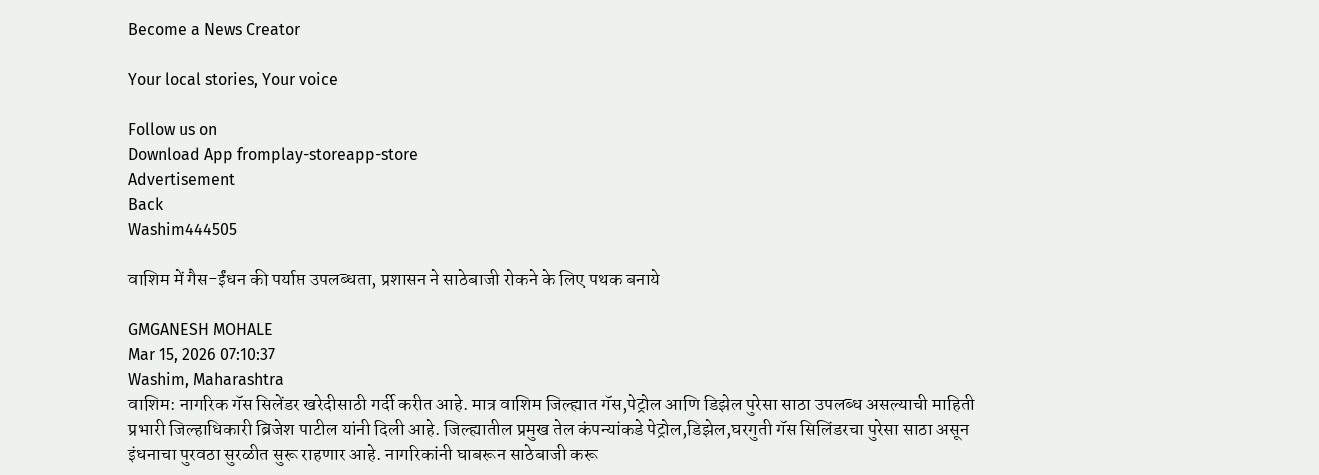Become a News Creator

Your local stories, Your voice

Follow us on
Download App fromplay-storeapp-store
Advertisement
Back
Washim444505

वाशिम में गैस-ईंधन की पर्याप्त उपलब्धता, प्रशासन ने साठेबाजी रोकने के लिए पथक बनाये

GMGANESH MOHALE
Mar 15, 2026 07:10:37
Washim, Maharashtra
वाशिम: नागरिक गॅस सिलेंडर खरेदीसाठी गर्दी करीत आहे. मात्र वाशिम जिल्ह्यात गॅस,पेट्रोल आणि डिझेल पुरेसा साठा उपलब्ध असल्याची माहिती प्रभारी जिल्हाधिकारी ब्रिजेश पाटील यांनी दिली आहे. जिल्ह्यातील प्रमुख तेल कंपन्यांकडे पेट्रोल,डिझेल,घरगुती गॅस सिलिंडरचा पुरेसा साठा असून इंधनाचा पुरवठा सुरळीत सुरू राहणार आहे. नागरिकांनी घाबरून साठेबाजी करू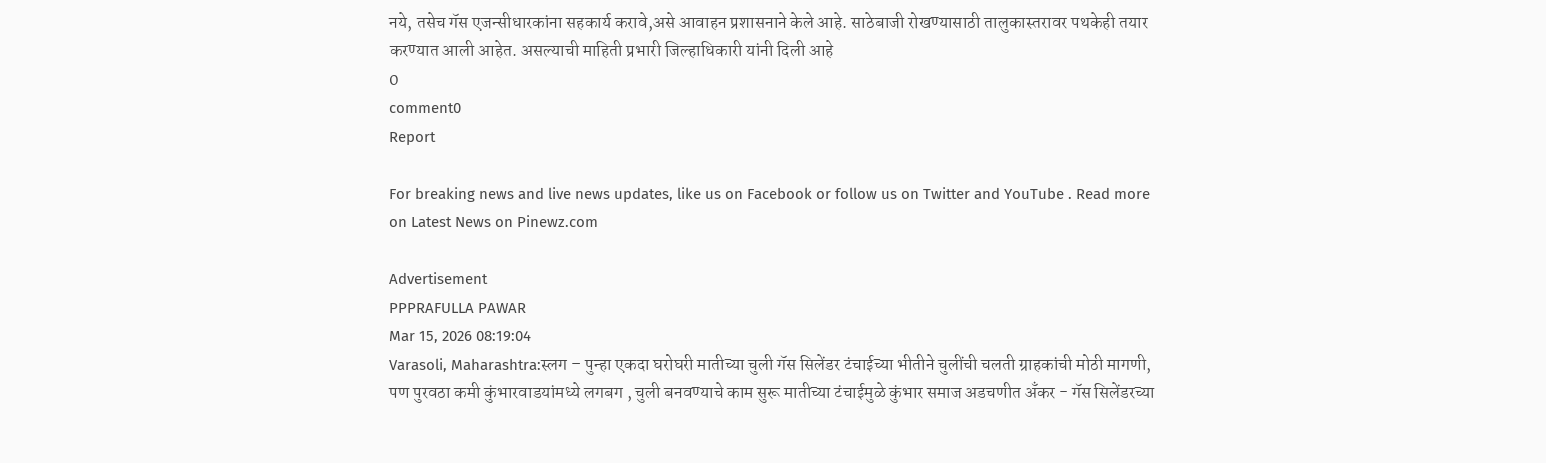नये, तसेच गॅस एजन्सीधारकांना सहकार्य करावे,असे आवाहन प्रशासनाने केले आहे. साठेबाजी रोखण्यासाठी तालुकास्तरावर पथकेही तयार करण्यात आली आहेत. असल्याची माहिती प्रभारी जिल्हाधिकारी यांनी दिली आहे
0
comment0
Report

For breaking news and live news updates, like us on Facebook or follow us on Twitter and YouTube . Read more on Latest News on Pinewz.com

Advertisement
PPPRAFULLA PAWAR
Mar 15, 2026 08:19:04
Varasoli, Maharashtra:स्‍लग – पुन्‍हा एकदा घरोघरी मातीच्‍या चुली गॅस सिलेंडर टंचाईच्‍या भीतीने चुलींची चलती ग्राहकांची मोठी मागणी, पण पुरवठा कमी कुंभारवाडयांमध्‍ये लगबग , चुली बनवण्‍याचे काम सुरू मातीच्‍या टंचाईमुळे कुंभार समाज अडचणीत अँकर - गॅस सिलेंडरच्या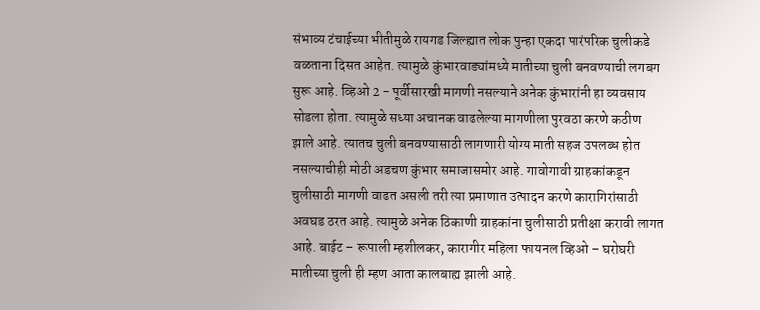संभाव्य टंचाईच्या भीतीमुळे रायगड जिल्ह्यात लोक पुन्हा एकदा पारंपरिक चुलीकडे वळताना दिसत आहेत. त्यामुळे कुंभारवाड्यांमध्ये मातीच्या चुली बनवण्याची लगबग सुरू आहे. व्हिओ 2 - पूर्वीसारखी मागणी नसल्याने अनेक कुंभारांनी हा व्यवसाय सोडला होता. त्यामुळे सध्या अचानक वाढलेल्या मागणीला पुरवठा करणे कठीण झाले आहे. त्यातच चुली बनवण्यासाठी लागणारी योग्य माती सहज उपलब्ध होत नसल्याचीही मोठी अडचण कुंभार समाजासमोर आहे. गावोगावी ग्राहकांकडून चुलीसाठी मागणी वाढत असली तरी त्या प्रमाणात उत्पादन करणे कारागिरांसाठी अवघड ठरत आहे. त्यामुळे अनेक ठिकाणी ग्राहकांना चुलीसाठी प्रतीक्षा करावी लागत आहे. बाईट – रूपाली म्हशीलकर, कारागीर महिला फायनल व्हिओ – घरोघरी मातीच्‍या चुली ही म्‍हण आता कालबाह्य झाली आहे.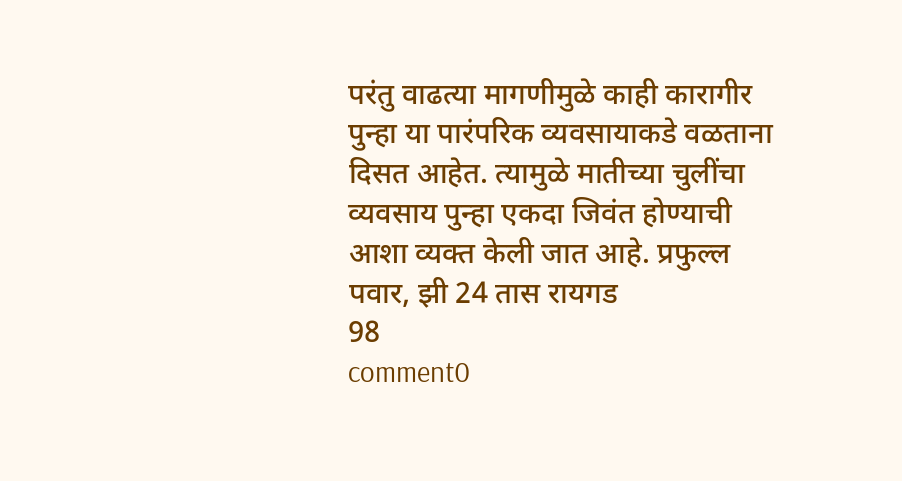परंतु वाढत्या मागणीमुळे काही कारागीर पुन्हा या पारंपरिक व्यवसायाकडे वळताना दिसत आहेत. त्यामुळे मातीच्या चुलींचा व्यवसाय पुन्हा एकदा जिवंत होण्याची आशा व्यक्त केली जात आहे. प्रफुल्‍ल पवार, झी 24 तास रायगड
98
comment0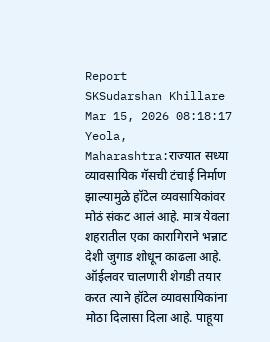Report
SKSudarshan Khillare
Mar 15, 2026 08:18:17
Yeola, Maharashtra:राज्यात सध्या व्यावसायिक गॅसची टंचाई निर्माण झाल्यामुळे हॉटेल व्यवसायिकांवर मोठं संकट आलं आहे. मात्र येवला शहरातील एका कारागिराने भन्नाट देशी जुगाड शोधून काढला आहे. ऑईलवर चालणारी शेगडी तयार करत त्याने हॉटेल व्यावसायिकांना मोठा दिलासा दिला आहे. पाहूया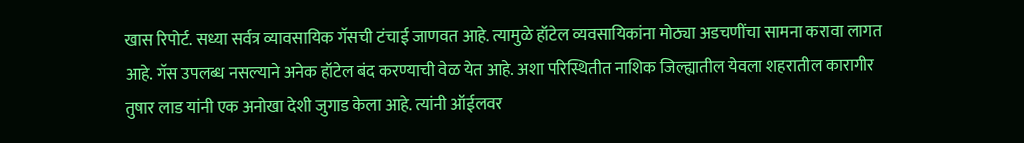खास रिपोर्ट. सध्या सर्वत्र व्यावसायिक गॅसची टंचाई जाणवत आहे. त्यामुळे हॉटेल व्यवसायिकांना मोठ्या अडचणींचा सामना करावा लागत आहे. गॅस उपलब्ध नसल्याने अनेक हॉटेल बंद करण्याची वेळ येत आहे. अशा परिस्थितीत नाशिक जिल्ह्यातील येवला शहरातील कारागीर तुषार लाड यांनी एक अनोखा देशी जुगाड केला आहे. त्यांनी ऑईलवर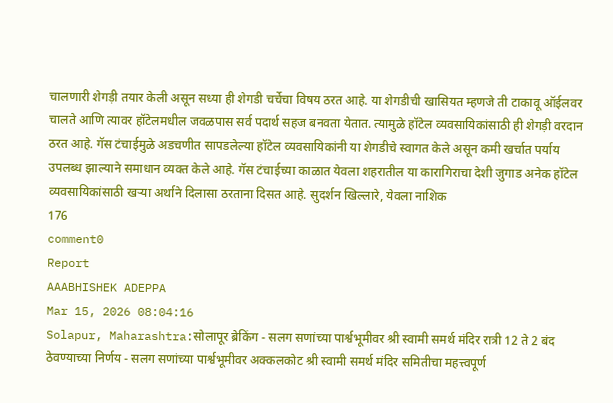चालणारी शेगड़ी तयार केली असून सध्या ही शेगडी चर्चेचा विषय ठरत आहे. या शेगडीची खासियत म्हणजे ती टाकावू ऑईलवर चालते आणि त्यावर हॉटेलमधील जवळपास सर्व पदार्थ सहज बनवता येतात. त्यामुळे हॉटेल व्यवसायिकांसाठी ही शेगड़ी वरदान ठरत आहे. गॅस टंचाईमुळे अडचणीत सापडलेल्या हॉटेल व्यवसायिकांनी या शेगडीचे स्वागत केले असून कमी खर्चात पर्याय उपलब्ध झाल्याने समाधान व्यक्त केले आहे. गॅस टंचाईच्या काळात येवला शहरातील या कारागिराचा देशी जुगाड अनेक हॉटेल व्यवसायिकांसाठी खऱ्या अर्थाने दिलासा ठरताना दिसत आहे. सुदर्शन खिल्लारे, येवला नाशिक
176
comment0
Report
AAABHISHEK ADEPPA
Mar 15, 2026 08:04:16
Solapur, Maharashtra:सोलापूर ब्रेकिंग - सलग सणांच्या पार्श्वभूमीवर श्री स्वामी समर्थ मंदिर रात्री 12 ते 2 बंद ठेवण्याच्या निर्णय - सलग सणांच्या पार्श्वभूमीवर अक्कलकोट श्री स्वामी समर्थ मंदिर समितीचा महत्त्वपूर्ण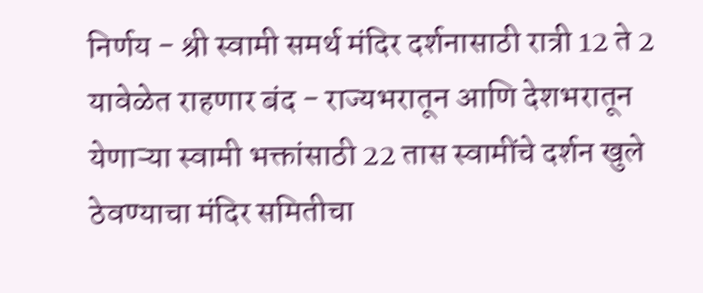निर्णय - श्री स्वामी समर्थ मंदिर दर्शनासाठी रात्री 12 ते 2 यावेळेत राहणार बंद - राज्यभरातून आणि देशभरातून येणाऱ्या स्वामी भक्तांसाठी 22 तास स्वामींचे दर्शन खुले ठेवण्याचा मंदिर समितीचा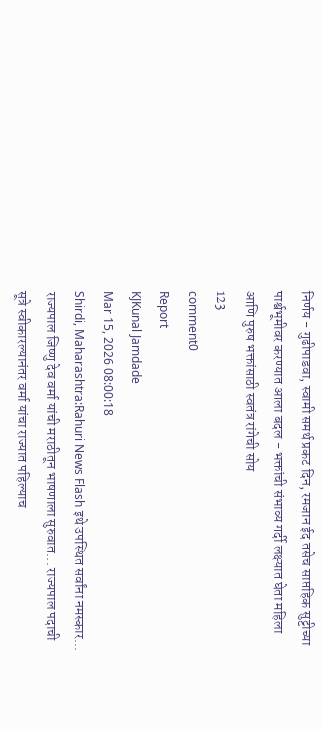निर्णय - गुढीपाडवा, स्वामी समर्थ प्रकट दिन, रमजान ईद तसेच साप्तहिक सुट्टीच्या पार्श्वभूमीवर करण्यात आला बदल - भक्तांची संभाव्य गर्दी लक्ष्यात घेता महिला आणि पुरुष भक्तांसाठी स्वतंत्र रांगेची सोय
123
comment0
Report
KJKunal Jamdade
Mar 15, 2026 08:00:18
Shirdi, Maharashtra:Rahuri News Flash इथे उपस्थित सर्वांना नमस्कार... राज्यपाल जिष्णु देव वर्मा यांची मराठीतून भाषणाला सुरुवात... राज्यपाल पदाची सूत्रे स्वीकारल्यानंतर वर्मा यांचा राज्यात पहिल्याच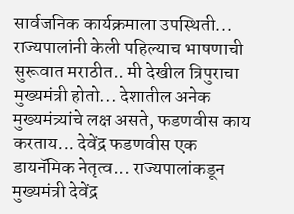सार्वजनिक कार्यक्रमाला उपस्थिती... राज्यपालांनी केली पहिल्याच भाषणाची सुरूवात मराठीत.. मी देखील त्रिपुराचा मुख्यमंत्री होतो... देशातील अनेक मुख्यमंत्र्यांचे लक्ष असते, फडणवीस काय करताय... देवेंद्र फडणवीस एक डायनॅमिक नेतृत्व... राज्यपालांकडून मुख्यमंत्री देवेंद्र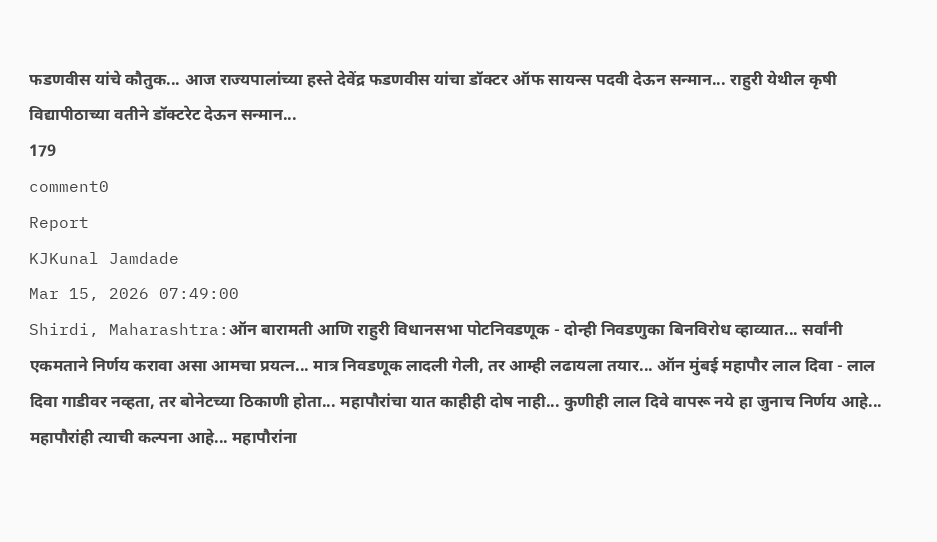फडणवीस यांचे कौतुक... आज राज्यपालांच्या हस्ते देवेंद्र फडणवीस यांचा डॉक्टर ऑफ सायन्स पदवी देऊन सन्मान... राहुरी येथील कृषी विद्यापीठाच्या वतीने डॉक्टरेट देऊन सन्मान...
179
comment0
Report
KJKunal Jamdade
Mar 15, 2026 07:49:00
Shirdi, Maharashtra:ऑन बारामती आणि राहुरी विधानसभा पोटनिवडणूक - दोन्ही निवडणुका बिनविरोध व्हाव्यात... सर्वांनी एकमताने निर्णय करावा असा आमचा प्रयत्न... मात्र निवडणूक लादली गेली, तर आम्ही लढायला तयार... ऑन मुंबई महापौर लाल दिवा - लाल दिवा गाडीवर नव्हता, तर बोनेटच्या ठिकाणी होता... महापौरांचा यात काहीही दोष नाही... कुणीही लाल दिवे वापरू नये हा जुनाच निर्णय आहे... महापौरांही त्याची कल्पना आहे... महापौरांना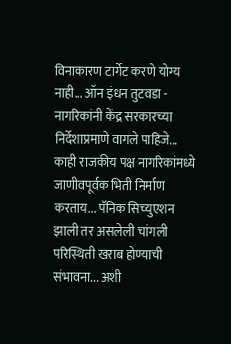विनाकारण टार्गेट करणे योग्य नाही... ऑन इंधन तुटवडा - नागरिकांनी केंद्र सरकारच्या निर्देशाप्रमाणे वागले पाहिजे... काही राजकीय पक्ष नागरिकांमध्ये जाणीवपूर्वक भिती निर्माण करताय... पॅनिक सिच्युएशन झाली तर असलेली चांगली परिस्थिती खराब होण्याची संभावना... अशी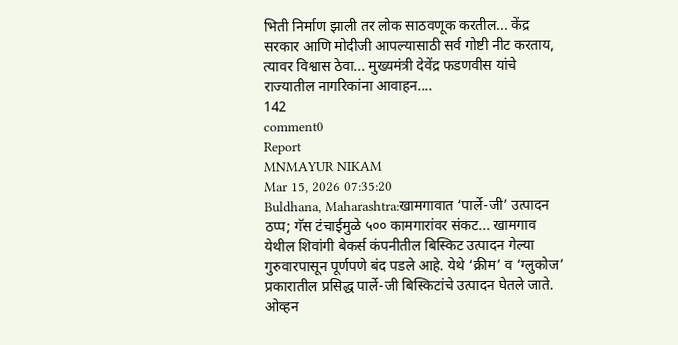भिती निर्माण झाली तर लोक साठवणूक करतील... केंद्र सरकार आणि मोदीजी आपल्यासाठी सर्व गोष्टी नीट करताय, त्यावर विश्वास ठेवा... मुख्यमंत्री देवेंद्र फडणवीस यांचे राज्यातील नागरिकांना आवाहन....
142
comment0
Report
MNMAYUR NIKAM
Mar 15, 2026 07:35:20
Buldhana, Maharashtra:खामगावात ‘पार्ले-जी’ उत्पादन ठप्प; गॅस टंचाईमुळे ५०० कामगारांवर संकट... खामगाव येथील शिवांगी बेकर्स कंपनीतील बिस्किट उत्पादन गेल्या गुरुवारपासून पूर्णपणे बंद पडले आहे. येथे ‘क्रीम’ व ‘ग्लुकोज’ प्रकारातील प्रसिद्ध पार्ले-जी बिस्किटांचे उत्पादन घेतले जाते. ओव्हन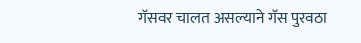गॅसवर चालत असल्याने गॅस पुरवठा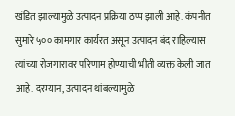खंडित झाल्यामुळे उत्पादन प्रक्रिया ठप्प झाली आहे. कंपनीत सुमारे ५०० कामगार कार्यरत असून उत्पादन बंद राहिल्यास त्यांच्या रोजगारावर परिणाम होण्याची भीती व्यक्त केली जात आहे. दरम्यान, उत्पादन थांबल्यामुळे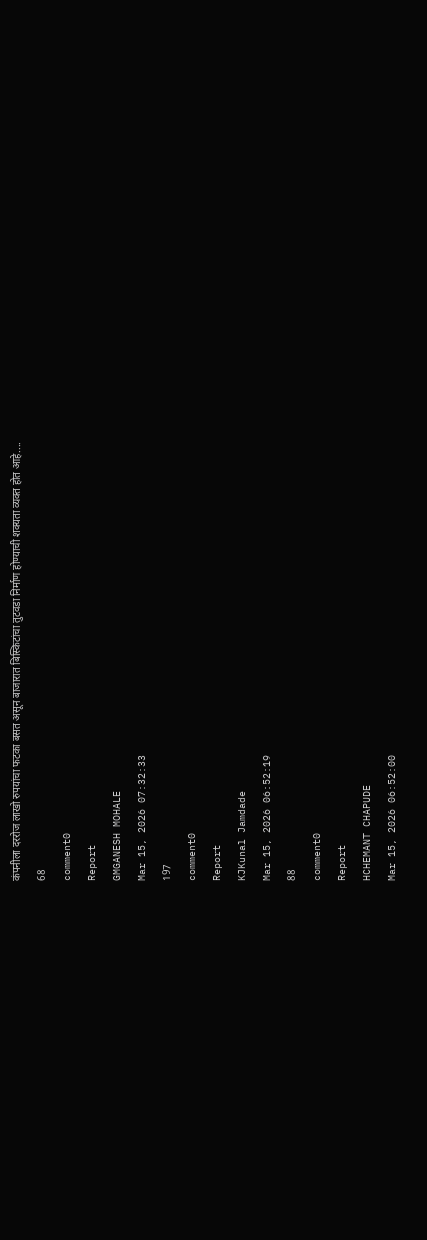कंपनीला दररोज लाखो रुपयांचा फटका बसत असून बाजारात बिस्किटांचा तुटवडा निर्माण होण्याची शक्यता व्यक्त होत आहे....
68
comment0
Report
GMGANESH MOHALE
Mar 15, 2026 07:32:33
197
comment0
Report
KJKunal Jamdade
Mar 15, 2026 06:52:19
88
comment0
Report
HCHEMANT CHAPUDE
Mar 15, 2026 06:52:00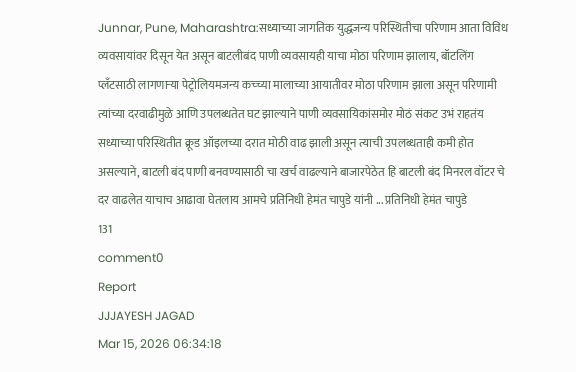Junnar, Pune, Maharashtra:सध्याच्या जागतिक युद्धजन्य परिस्थितीचा परिणाम आता विविध व्यवसायांवर दिसून येत असून बाटलीबंद पाणी व्यवसायही याचा मोठा परिणाम झालाय, बॉटलिंग प्लँटसाठी लागणाऱ्या पेट्रोलियमजन्य कच्च्या मालाच्या आयातीवर मोठा परिणाम झाला असून परिणामी त्यांच्या दरवाढीमुळे आणि उपलब्धतेत घट झाल्याने पाणी व्यवसायिकांसमोर मोठं संकट उभं राहतंय सध्याच्या परिस्थितीत क्रूड ऑइलच्या दरात मोठी वाढ झाली असून त्याची उपलब्धताही कमी होत असल्याने, बाटली बंद पाणी बनवण्यासाठी चा खर्च वाढल्याने बाजारपेठेत हि बाटली बंद मिनरल वॉटर चे दर वाढलेत याचाच आढावा घेतलाय आमचे प्रतिनिधी हेमंत चापुडे यांनी ... प्रतिनिधी हेमंत चापुडे
131
comment0
Report
JJJAYESH JAGAD
Mar 15, 2026 06:34:18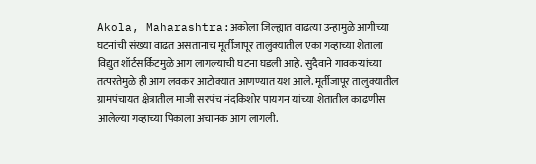Akola, Maharashtra:अकोला जिल्ह्यात वाढत्या उन्हामुळे आगीच्या घटनांची संख्या वाढत असतानाच मूर्तीजापूर तालुक्यातील एका गव्हाच्या शेताला विद्युत शॉर्टसर्किटमुळे आग लागल्याची घटना घडली आहे. सुदैवाने गावकऱ्यांच्या तत्परतेमुळे ही आग लवकर आटोक्यात आणण्यात यश आले. मूर्तीजापूर तालुक्यातील ग्रामपंचायत क्षेत्रातील माजी सरपंच नंदकिशोर पायगन यांच्या शेतातील काढणीस आलेल्या गव्हाच्या पिकाला अचानक आग लागली.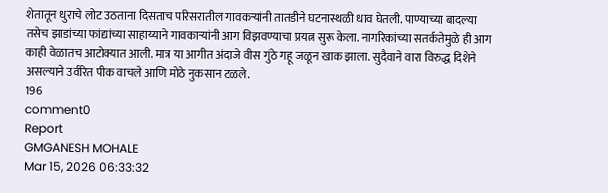शेतातून धुराचे लोट उठताना दिसताच परिसरातील गावकऱ्यांनी तातडीने घटनास्थळी धाव घेतली. पाण्याच्या बादल्या तसेच झाडांच्या फांद्यांच्या साहाय्याने गावकाऱ्यांनी आग विझवण्याचा प्रयत्न सुरू केला. नागरिकांच्या सतर्कतेमुळे ही आग काही वेळातच आटोक्यात आली. मात्र या आगीत अंदाजे वीस गुंठे गहू जळून खाक झाला. सुदैवाने वारा विरुद्ध दिशेने असल्याने उर्वरित पीक वाचले आणि मोठे नुकसान टळले.
196
comment0
Report
GMGANESH MOHALE
Mar 15, 2026 06:33:32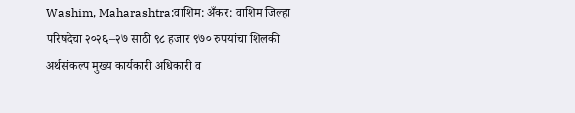Washim, Maharashtra:वाशिम: अँकर: वाशिम जिल्हा परिषदेचा २०२६–२७ साठी ९८ हजार ९७० रुपयांचा शिलकी अर्थसंकल्प मुख्य कार्यकारी अधिकारी व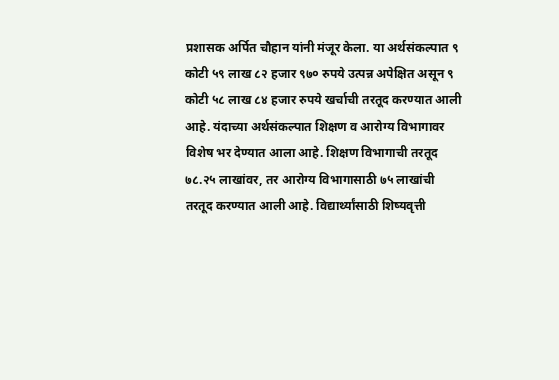प्रशासक अर्पित चौहान यांनी मंजूर केला. या अर्थसंकल्पात ९ कोटी ५९ लाख ८२ हजार ९७० रुपये उत्पन्न अपेक्षित असून ९ कोटी ५८ लाख ८४ हजार रुपये खर्चाची तरतूद करण्यात आली आहे. यंदाच्या अर्थसंकल्पात शिक्षण व आरोग्य विभागावर विशेष भर देण्यात आला आहे. शिक्षण विभागाची तरतूद ७८.२५ लाखांवर, तर आरोग्य विभागासाठी ७५ लाखांची तरतूद करण्यात आली आहे. विद्यार्थ्यांसाठी शिष्यवृत्ती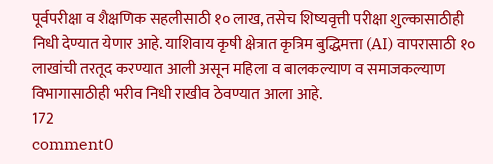पूर्वपरीक्षा व शैक्षणिक सहलीसाठी १० लाख, तसेच शिष्यवृत्ती परीक्षा शुल्कासाठीही निधी देण्यात येणार आहे. याशिवाय कृषी क्षेत्रात कृत्रिम बुद्धिमत्ता (AI) वापरासाठी १० लाखांची तरतूद करण्यात आली असून महिला व बालकल्याण व समाजकल्याण विभागासाठीही भरीव निधी राखीव ठेवण्यात आला आहे.
172
comment0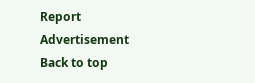Report
Advertisement
Back to top